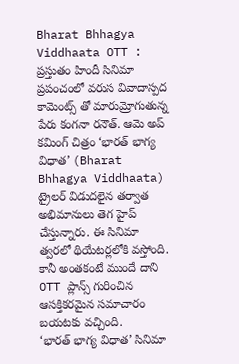Bharat Bhhagya Viddhaata OTT : ప్రస్తుతం హిందీ సినిమా ప్రపంచంలో వరుస వివాదాస్పద కామెంట్స్ తో మారుమ్రోగుతున్న పేరు కంగనా రనౌత్. ఆమె అప్ కమింగ్ చిత్రం ‘భారత్ భాగ్య విధాత’ (Bharat Bhhagya Viddhaata) ట్రైలర్ విడుదలైన తర్వాత అభిమానులు తెగ హైప్ చేస్తున్నారు. ఈ సినిమా త్వరలో థియేటర్లలోకి వస్తోంది. కానీ అంతకంటే ముందే దాని OTT ప్లాన్స్ గురించిన ఆసక్తికరమైన సమాచారం బయటకు వచ్చింది.
‘భారత్ భాగ్య విధాత’ సినిమా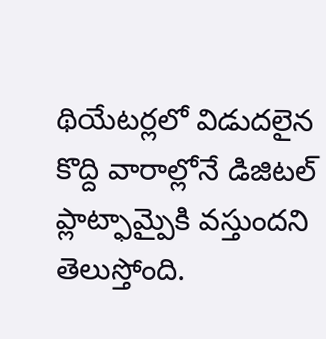థియేటర్లలో విడుదలైన కొద్ది వారాల్లోనే డిజిటల్ ప్లాట్ఫామ్పైకి వస్తుందని తెలుస్తోంది.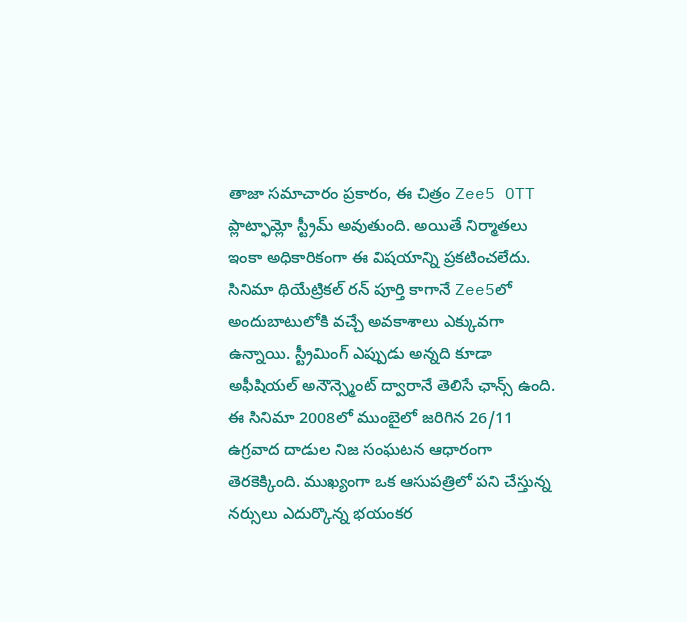తాజా సమాచారం ప్రకారం, ఈ చిత్రం Zee5 OTT ప్లాట్ఫామ్లో స్ట్రీమ్ అవుతుంది. అయితే నిర్మాతలు ఇంకా అధికారికంగా ఈ విషయాన్ని ప్రకటించలేదు. సినిమా థియేట్రికల్ రన్ పూర్తి కాగానే Zee5లో అందుబాటులోకి వచ్చే అవకాశాలు ఎక్కువగా ఉన్నాయి. స్ట్రీమింగ్ ఎప్పుడు అన్నది కూడా అఫీషియల్ అనౌన్స్మెంట్ ద్వారానే తెలిసే ఛాన్స్ ఉంది.
ఈ సినిమా 2008లో ముంబైలో జరిగిన 26/11 ఉగ్రవాద దాడుల నిజ సంఘటన ఆధారంగా తెరకెక్కింది. ముఖ్యంగా ఒక ఆసుపత్రిలో పని చేస్తున్న నర్సులు ఎదుర్కొన్న భయంకర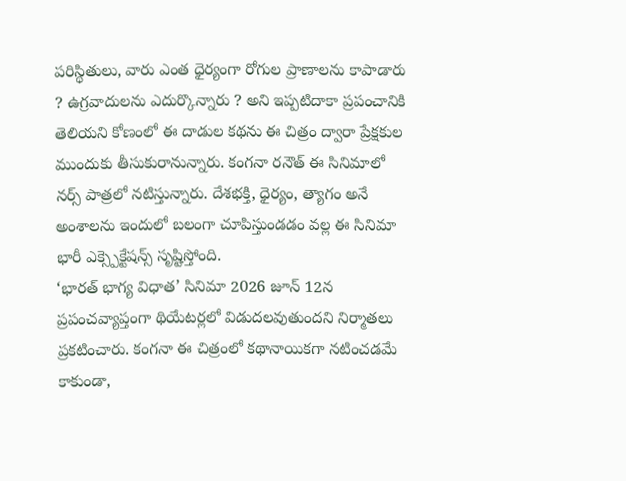పరిస్థితులు, వారు ఎంత ధైర్యంగా రోగుల ప్రాణాలను కాపాడారు ? ఉగ్రవాదులను ఎదుర్కొన్నారు ? అని ఇప్పటిదాకా ప్రపంచానికి తెలియని కోణంలో ఈ దాడుల కథను ఈ చిత్రం ద్వారా ప్రేక్షకుల ముందుకు తీసుకురానున్నారు. కంగనా రనౌత్ ఈ సినిమాలో నర్స్ పాత్రలో నటిస్తున్నారు. దేశభక్తి, ధైర్యం, త్యాగం అనే అంశాలను ఇందులో బలంగా చూపిస్తుండడం వల్ల ఈ సినిమా భారీ ఎక్స్పెక్టేషన్స్ సృష్టిస్తోంది.
‘భారత్ భాగ్య విధాత’ సినిమా 2026 జూన్ 12న ప్రపంచవ్యాప్తంగా థియేటర్లలో విడుదలవుతుందని నిర్మాతలు ప్రకటించారు. కంగనా ఈ చిత్రంలో కథానాయికగా నటించడమే కాకుండా,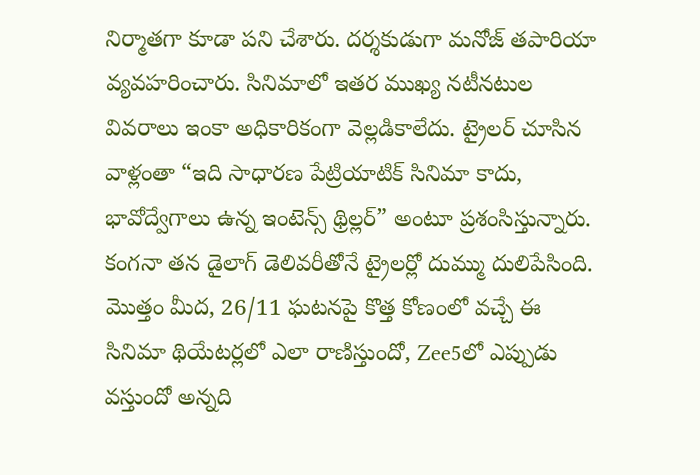నిర్మాతగా కూడా పని చేశారు. దర్శకుడుగా మనోజ్ తపారియా వ్యవహరించారు. సినిమాలో ఇతర ముఖ్య నటీనటుల వివరాలు ఇంకా అధికారికంగా వెల్లడికాలేదు. ట్రైలర్ చూసిన వాళ్లంతా “ఇది సాధారణ పేట్రియాటిక్ సినిమా కాదు, భావోద్వేగాలు ఉన్న ఇంటెన్స్ థ్రిల్లర్” అంటూ ప్రశంసిస్తున్నారు. కంగనా తన డైలాగ్ డెలివరీతోనే ట్రైలర్లో దుమ్ము దులిపేసింది. మొత్తం మీద, 26/11 ఘటనపై కొత్త కోణంలో వచ్చే ఈ సినిమా థియేటర్లలో ఎలా రాణిస్తుందో, Zee5లో ఎప్పుడు వస్తుందో అన్నది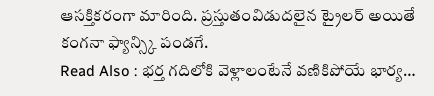ఆసక్తికరంగా మారింది. ప్రస్తుతంవిడుదలైన ట్రైలర్ అయితే కంగనా ఫ్యాన్స్కి పండగే.
Read Also : భర్త గదిలోకి వెళ్లాలంటేనే వణికిపోయే భార్య…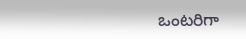ఒంటరిగా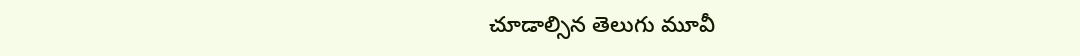చూడాల్సిన తెలుగు మూవీ